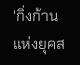'กิ่งก้านแห่งยุคส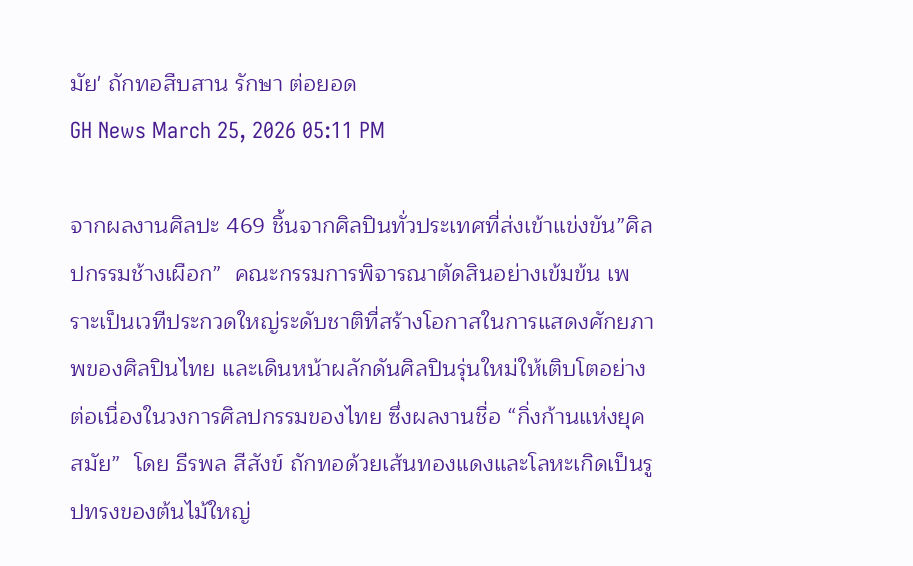มัย' ถักทอสืบสาน รักษา ต่อยอด
GH News March 25, 2026 05:11 PM

จากผลงานศิลปะ 469 ชิ้นจากศิลปินทั่วประเทศที่ส่งเข้าแข่งขัน”ศิลปกรรมช้างเผือก”  คณะกรรมการพิจารณาตัดสินอย่างเข้มข้น เพราะเป็นเวทีประกวดใหญ่ระดับชาติที่สร้างโอกาสในการแสดงศักยภาพของศิลปินไทย และเดินหน้าผลักดันศิลปินรุ่นใหม่ให้เติบโตอย่างต่อเนื่องในวงการศิลปกรรมของไทย ซึ่งผลงานชื่อ “กิ่งก้านแห่งยุคสมัย”  โดย ธีรพล สีสังข์ ถักทอด้วยเส้นทองแดงและโลหะเกิดเป็นรูปทรงของต้นไม้ใหญ่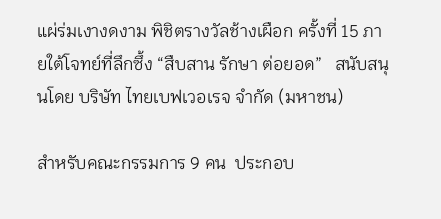แผ่ร่มเงางดงาม พิชิตรางวัลช้างเผือก ครั้งที่ 15 ภายใต้โจทย์ที่ลึกซึ้ง “สืบสาน รักษา ต่อยอด”   สนับสนุนโดย บริษัท ไทยเบฟเวอเรจ จำกัด (มหาชน)

สำหรับคณะกรรมการ 9 คน  ประกอบ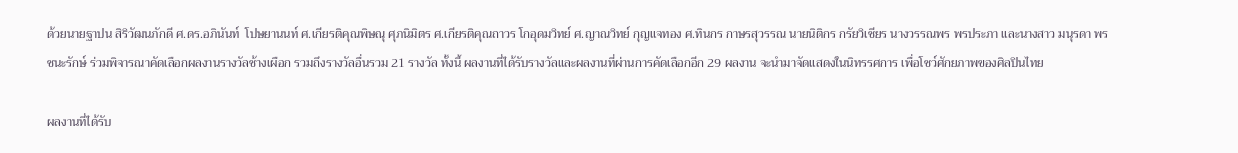ด้วยนายฐาปน สิริวัฒนภักดี ศ.ดร.อภินันท์  โปษยานนท์ ศ.เกียรติคุณพิษณุ ศุภนิมิตร ศ.เกียรติคุณถาวร โกอุดมวิทย์ ศ.ญาณวิทย์ กุญแจทอง ศ.ทินกร กาษรสุวรรณ นายนิติกร กรัยวิเชียร นางวรรณพร พรประภา และนางสาว มนุรดา พรชนะรักษ์ ร่วมพิจารณาคัดเลือกผลงานรางวัลช้างเผือก รวมถึงรางวัลอื่นรวม 21 รางวัล ทั้งนี้ ผลงานที่ได้รับรางวัลและผลงานที่ผ่านการคัดเลือกอีก 29 ผลงาน จะนำมาจัดแสดงในนิทรรศการ เพื่อโชว์ศักยภาพของศิลปินไทย

ผลงานที่ได้รับ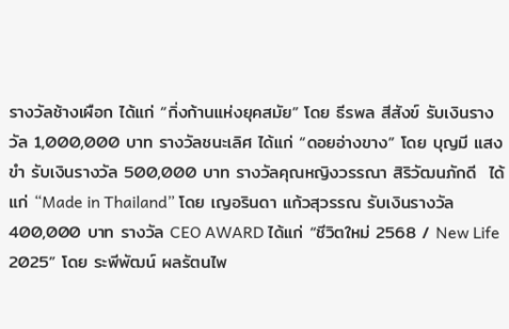รางวัลช้างเผือก ได้แก่ “กิ่งก้านแห่งยุคสมัย” โดย ธีรพล สีสังข์ รับเงินรางวัล 1,000,000 บาท รางวัลชนะเลิศ ได้แก่ “ดอยอ่างขาง” โดย บุญมี แสงขำ รับเงินรางวัล 500,000 บาท รางวัลคุณหญิงวรรณา สิริวัฒนภักดี  ได้แก่ “Made in Thailand” โดย เญอรินดา แก้วสุวรรณ รับเงินรางวัล 400,000 บาท รางวัล CEO AWARD ได้แก่ “ชีวิตใหม่ 2568 / New Life 2025” โดย ระพีพัฒน์ ผลรัตนไพ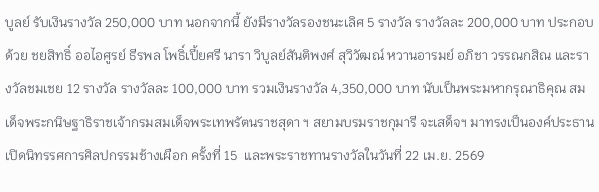บูลย์ รับเงินรางวัล 250,000 บาท นอกจากนี้ ยังมีรางวัลรองชนะเลิศ 5 รางวัล รางวัลละ 200,000 บาท ประกอบด้วย ชยสิทธิ์ ออไอศูรย์ ธีรพล โพธิ์เปี้ยศรี นารา วิบูลย์สันติพงศ์ สุวิวัฒณ์ หวานอารมย์ อภิชา วรรณกสิณ และรางวัลชมเชย 12 รางวัล รางวัลละ 100,000 บาท รวมเงินรางวัล 4,350,000 บาท นับเป็นพระมหากรุณาธิคุณ สมเด็จพระกนิษฐาธิราชเจ้ากรมสมเด็จพระเทพรัตนราชสุดา ฯ สยามบรมราชกุมารี จะเสด็จฯ มาทรงเป็นองค์ประธานเปิดนิทรรศการศิลปกรรมช้างเผือก ครั้งที่ 15  และพระราชทานรางวัลในวันที่ 22 เม.ย. 2569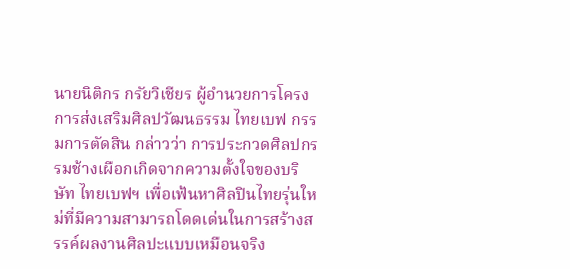นายนิติกร กรัยวิเชียร ผู้อำนวยการโครงการส่งเสริมศิลปวัฒนธรรม ไทยเบฟ กรรมการตัดสิน กล่าวว่า การประกวดศิลปกรรมช้างเผือกเกิดจากความตั้งใจของบริษัท ไทยเบฟฯ เพื่อเฟ้นหาศิลปินไทยรุ่นใหม่ที่มีความสามารถโดดเด่นในการสร้างสรรค์ผลงานศิลปะแบบเหมือนจริง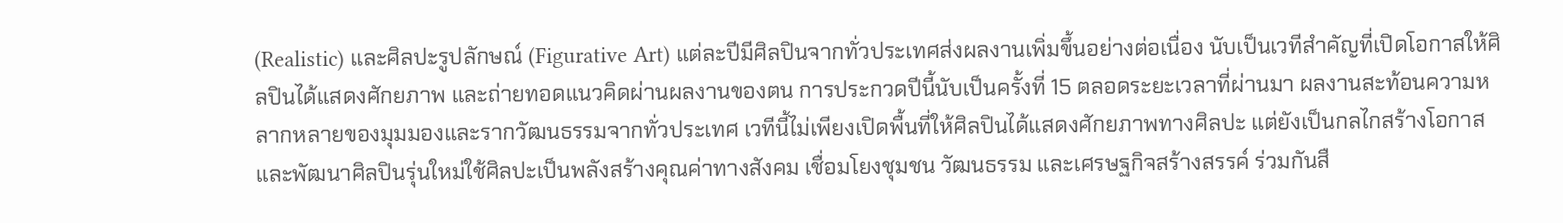(Realistic) และศิลปะรูปลักษณ์ (Figurative Art) แต่ละปีมีศิลปินจากทั่วประเทศส่งผลงานเพิ่มขึ้นอย่างต่อเนื่อง นับเป็นเวทีสำคัญที่เปิดโอกาสให้ศิลปินได้แสดงศักยภาพ และถ่ายทอดแนวคิดผ่านผลงานของตน การประกวดปีนี้นับเป็นครั้งที่ 15 ตลอดระยะเวลาที่ผ่านมา ผลงานสะท้อนความหลากหลายของมุมมองและรากวัฒนธรรมจากทั่วประเทศ เวทีนี้ไม่เพียงเปิดพื้นที่ให้ศิลปินได้แสดงศักยภาพทางศิลปะ แต่ยังเป็นกลไกสร้างโอกาสและพัฒนาศิลปินรุ่นใหม่ใช้ศิลปะเป็นพลังสร้างคุณค่าทางสังคม เชื่อมโยงชุมชน วัฒนธรรม และเศรษฐกิจสร้างสรรค์ ร่วมกันสื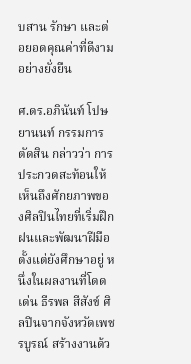บสาน รักษา และต่อยอดคุณค่าที่ดีงามอย่างยั่งยืน

ศ.ดร.อภินันท์ โปษยานนท์ กรรมการตัดสิน กล่าวว่า การประกวดสะท้อนให้เห็นถึงศักยภาพของศิลปินไทยที่เริ่มฝึกฝนและพัฒนาฝีมือตั้งแต่ยังศึกษาอยู่ หนึ่งในผลงานที่โดดเด่น ธีรพล สีสังข์ ศิลปินจากจังหวัดเพชรบูรณ์ สร้างงานด้ว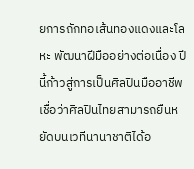ยการถักทอเส้นทองแดงและโลหะ พัฒนาฝีมืออย่างต่อเนื่อง ปีนี้ก้าวสู่การเป็นศิลปินมืออาชีพ เชื่อว่าศิลปินไทยสามารถยืนหยัดบนเวทีนานาชาติได้อ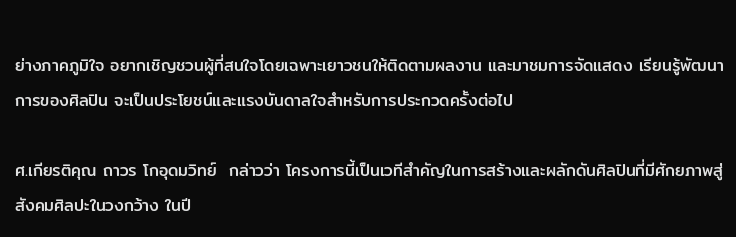ย่างภาคภูมิใจ อยากเชิญชวนผู้ที่สนใจโดยเฉพาะเยาวชนให้ติดตามผลงาน และมาชมการจัดแสดง เรียนรู้พัฒนาการของศิลปิน จะเป็นประโยชน์และแรงบันดาลใจสำหรับการประกวดครั้งต่อไป

ศ.เกียรติคุณ ถาวร โกอุดมวิทย์  กล่าวว่า โครงการนี้เป็นเวทีสำคัญในการสร้างและผลักดันศิลปินที่มีศักยภาพสู่สังคมศิลปะในวงกว้าง ในปี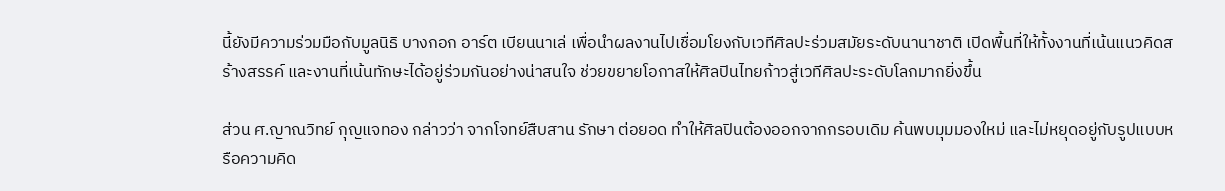นี้ยังมีความร่วมมือกับมูลนิธิ บางกอก อาร์ต เบียนนาเล่ เพื่อนำผลงานไปเชื่อมโยงกับเวทีศิลปะร่วมสมัยระดับนานาชาติ เปิดพื้นที่ให้ทั้งงานที่เน้นแนวคิดสร้างสรรค์ และงานที่เน้นทักษะได้อยู่ร่วมกันอย่างน่าสนใจ ช่วยขยายโอกาสให้ศิลปินไทยก้าวสู่เวทีศิลปะระดับโลกมากยิ่งขึ้น

ส่วน ศ.ญาณวิทย์ กุญแจทอง กล่าวว่า จากโจทย์สืบสาน รักษา ต่อยอด ทำให้ศิลปินต้องออกจากกรอบเดิม ค้นพบมุมมองใหม่ และไม่หยุดอยู่กับรูปแบบหรือความคิด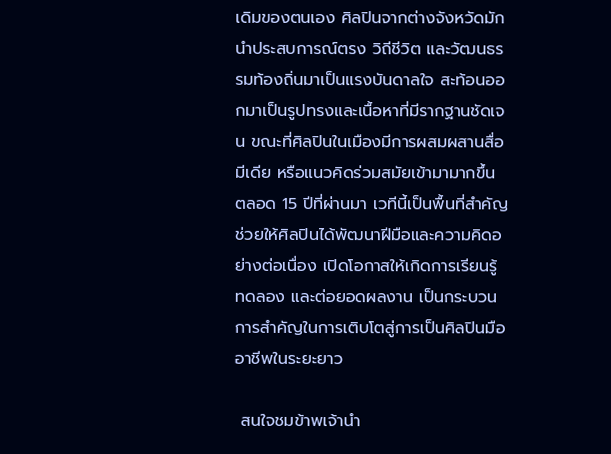เดิมของตนเอง ศิลปินจากต่างจังหวัดมักนำประสบการณ์ตรง วิถีชีวิต และวัฒนธรรมท้องถิ่นมาเป็นแรงบันดาลใจ สะท้อนออกมาเป็นรูปทรงและเนื้อหาที่มีรากฐานชัดเจน ขณะที่ศิลปินในเมืองมีการผสมผสานสื่อมีเดีย หรือแนวคิดร่วมสมัยเข้ามามากขึ้น ตลอด 15 ปีที่ผ่านมา เวทีนี้เป็นพื้นที่สำคัญช่วยให้ศิลปินได้พัฒนาฝีมือและความคิดอย่างต่อเนื่อง เปิดโอกาสให้เกิดการเรียนรู้ ทดลอง และต่อยอดผลงาน เป็นกระบวนการสำคัญในการเติบโตสู่การเป็นศิลปินมืออาชีพในระยะยาว

 สนใจชมข้าพเจ้านำ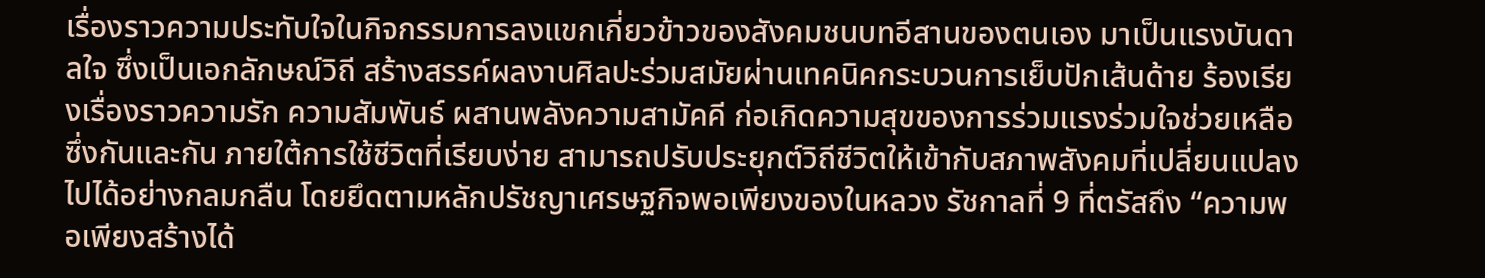เรื่องราวความประทับใจในกิจกรรมการลงแขกเกี่ยวข้าวของสังคมชนบทอีสานของตนเอง มาเป็นแรงบันดาลใจ ซึ่งเป็นเอกลักษณ์วิถี สร้างสรรค์ผลงานศิลปะร่วมสมัยผ่านเทคนิคกระบวนการเย็บปักเส้นด้าย ร้องเรียงเรื่องราวความรัก ความสัมพันธ์ ผสานพลังความสามัคคี ก่อเกิดความสุขของการร่วมแรงร่วมใจช่วยเหลือซึ่งกันและกัน ภายใต้การใช้ชีวิตที่เรียบง่าย สามารถปรับประยุกต์วิถีชีวิตให้เข้ากับสภาพสังคมที่เปลี่ยนแปลงไปได้อย่างกลมกลืน โดยยึดตามหลักปรัชญาเศรษฐกิจพอเพียงของในหลวง รัชกาลที่ 9 ที่ตรัสถึง “ความพอเพียงสร้างได้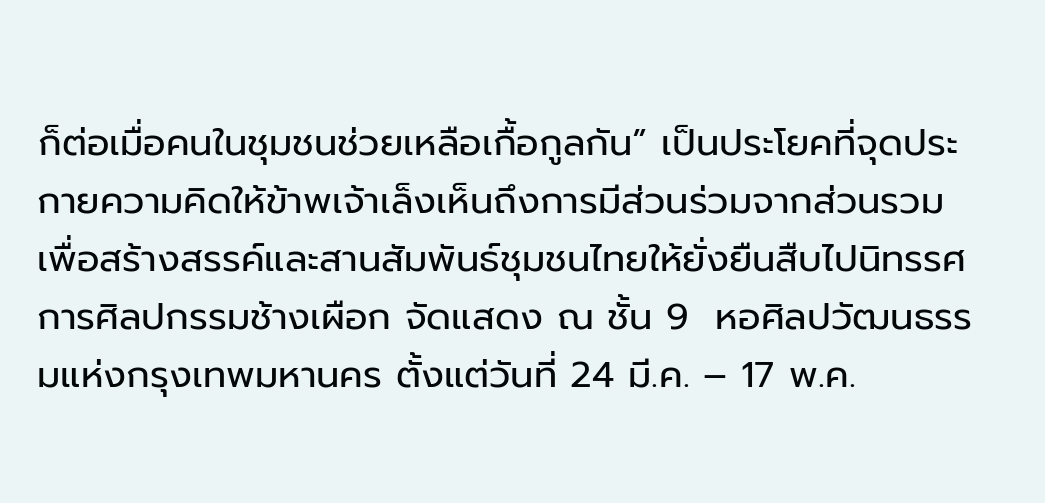ก็ต่อเมื่อคนในชุมชนช่วยเหลือเกื้อกูลกัน” เป็นประโยคที่จุดประกายความคิดให้ข้าพเจ้าเล็งเห็นถึงการมีส่วนร่วมจากส่วนรวม เพื่อสร้างสรรค์และสานสัมพันธ์ชุมชนไทยให้ยั่งยืนสืบไปนิทรรศการศิลปกรรมช้างเผือก จัดแสดง ณ ชั้น 9  หอศิลปวัฒนธรรมแห่งกรุงเทพมหานคร ตั้งแต่วันที่ 24 มี.ค. – 17 พ.ค.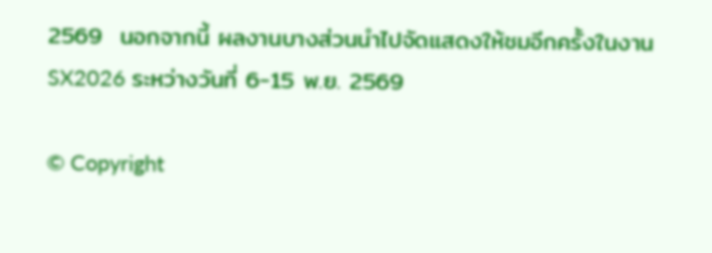2569  นอกจากนี้ ผลงานบางส่วนนำไปจัดแสดงให้ชมอีกครั้งในงาน SX2026 ระหว่างวันที่ 6-15 พ.ย. 2569

© Copyright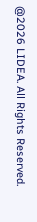@2026 LIDEA. All Rights Reserved.